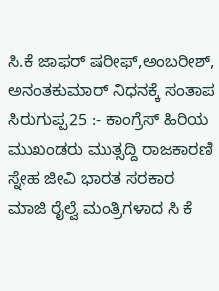ಸಿ.ಕೆ ಜಾಫರ್ ಷರೀಫ್,ಅಂಬರೀಶ್, ಅನಂತಕುಮಾರ್ ನಿಧನಕ್ಕೆ ಸಂತಾಪ
ಸಿರುಗುಪ್ಪ25 :- ಕಾಂಗ್ರೆಸ್ ಹಿರಿಯ ಮುಖಂಡರು ಮುತ್ಸದ್ದಿ ರಾಜಕಾರಣಿ ಸ್ನೇಹ ಜೀವಿ ಭಾರತ ಸರಕಾರ ಮಾಜಿ ರೈಲ್ವೆ ಮಂತ್ರಿಗಳಾದ ಸಿ ಕೆ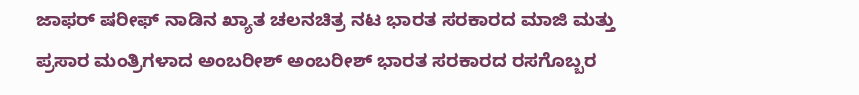ಜಾಫರ್ ಷರೀಫ್ ನಾಡಿನ ಖ್ಯಾತ ಚಲನಚಿತ್ರ ನಟ ಭಾರತ ಸರಕಾರದ ಮಾಜಿ ಮತ್ತು ಪ್ರಸಾರ ಮಂತ್ರಿಗಳಾದ ಅಂಬರೀಶ್ ಅಂಬರೀಶ್ ಭಾರತ ಸರಕಾರದ ರಸಗೊಬ್ಬರ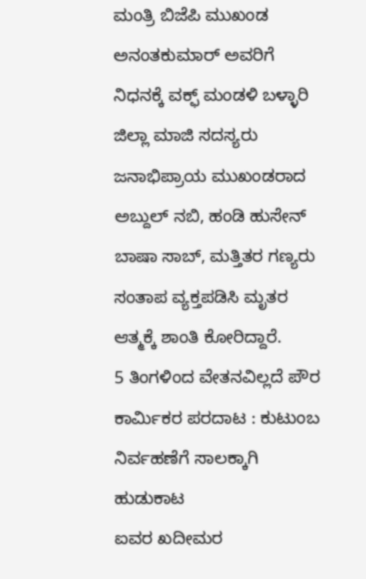ಮಂತ್ರಿ ಬಿಜೆಪಿ ಮುಖಂಡ ಅನಂತಕುಮಾರ್ ಅವರಿಗೆ ನಿಧನಕ್ಕೆ ವಕ್ಫ್ ಮಂಡಳಿ ಬಳ್ಳಾರಿ ಜಿಲ್ಲಾ ಮಾಜಿ ಸದಸ್ಯರು ಜನಾಭಿಪ್ರಾಯ ಮುಖಂಡರಾದ ಅಬ್ದುಲ್ ನಬಿ, ಹಂಡಿ ಹುಸೇನ್ ಬಾಷಾ ಸಾಬ್, ಮತ್ತಿತರ ಗಣ್ಯರು ಸಂತಾಪ ವ್ಯಕ್ತಪಡಿಸಿ ಮೃತರ ಆತ್ಮಕ್ಕೆ ಶಾಂತಿ ಕೋರಿದ್ದಾರೆ.
5 ತಿಂಗಳಿಂದ ವೇತನವಿಲ್ಲದೆ ಪೌರ ಕಾರ್ಮಿಕರ ಪರದಾಟ : ಕುಟುಂಬ ನಿರ್ವಹಣೆಗೆ ಸಾಲಕ್ಕಾಗಿ ಹುಡುಕಾಟ
ಐವರ ಖದೀಮರ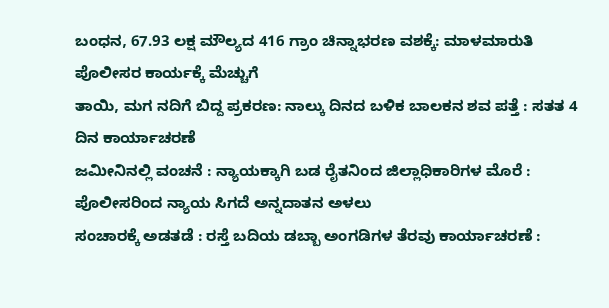ಬಂಧನ, 67.93 ಲಕ್ಷ ಮೌಲ್ಯದ 416 ಗ್ರಾಂ ಚಿನ್ನಾಭರಣ ವಶಕ್ಕೆ: ಮಾಳಮಾರುತಿ ಪೊಲೀಸರ ಕಾರ್ಯಕ್ಕೆ ಮೆಚ್ಚುಗೆ
ತಾಯಿ, ಮಗ ನದಿಗೆ ಬಿದ್ದ ಪ್ರಕರಣ: ನಾಲ್ಕು ದಿನದ ಬಳಿಕ ಬಾಲಕನ ಶವ ಪತ್ತೆ : ಸತತ 4 ದಿನ ಕಾರ್ಯಾಚರಣೆ
ಜಮೀನಿನಲ್ಲಿ ವಂಚನೆ : ನ್ಯಾಯಕ್ಕಾಗಿ ಬಡ ರೈತನಿಂದ ಜಿಲ್ಲಾಧಿಕಾರಿಗಳ ಮೊರೆ : ಪೊಲೀಸರಿಂದ ನ್ಯಾಯ ಸಿಗದೆ ಅನ್ನದಾತನ ಅಳಲು
ಸಂಚಾರಕ್ಕೆ ಅಡತಡೆ : ರಸ್ತೆ ಬದಿಯ ಡಬ್ಬಾ ಅಂಗಡಿಗಳ ತೆರವು ಕಾರ್ಯಾಚರಣೆ :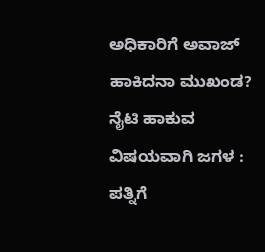ಅಧಿಕಾರಿಗೆ ಅವಾಜ್ ಹಾಕಿದನಾ ಮುಖಂಡ?
ನೈಟಿ ಹಾಕುವ ವಿಷಯವಾಗಿ ಜಗಳ : ಪತ್ನಿಗೆ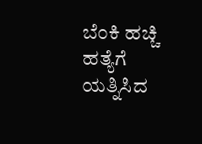ಬೆಂಕಿ ಹಚ್ಚಿ ಹತ್ಯೆಗೆ ಯತ್ನಿಸಿದ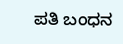ಪತಿ ಬಂಧನ